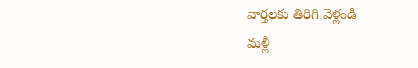వార్తలకు తిరిగి వెళ్లండి
మళ్లీ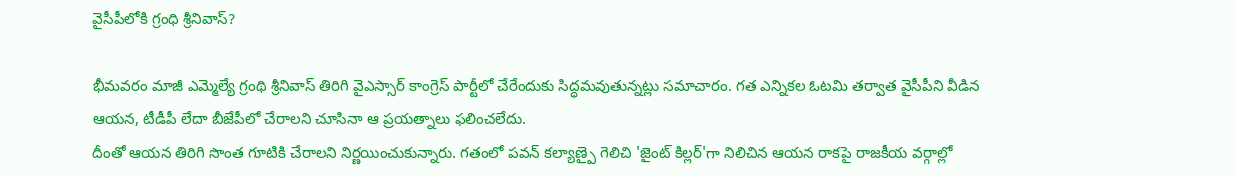వైసీపీలోకి గ్రంధి శ్రీనివాస్?

భీమవరం మాజీ ఎమ్మెల్యే గ్రంథి శ్రీనివాస్ తిరిగి వైఎస్సార్ కాంగ్రెస్ పార్టీలో చేరేందుకు సిద్ధమవుతున్నట్లు సమాచారం. గత ఎన్నికల ఓటమి తర్వాత వైసీపీని వీడిన ఆయన, టీడీపీ లేదా బీజేపీలో చేరాలని చూసినా ఆ ప్రయత్నాలు ఫలించలేదు.
దీంతో ఆయన తిరిగి సొంత గూటికి చేరాలని నిర్ణయించుకున్నారు. గతంలో పవన్ కల్యాణ్పై గెలిచి 'జైంట్ కిల్లర్'గా నిలిచిన ఆయన రాకపై రాజకీయ వర్గాల్లో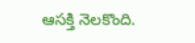ఆసక్తి నెలకొంది.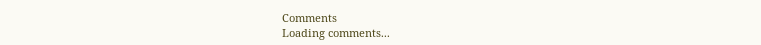Comments
Loading comments...